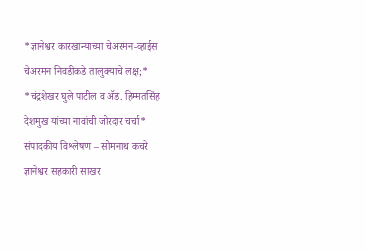*ज्ञानेश्वर कारखान्याच्या चेअरमन-व्हाईस चेअरमन निवडीकडे तालुक्याचे लक्ष;*
*चंद्रशेखर घुले पाटील व ॲड. हिम्मतसिंह देशमुख यांच्या नावांची जोरदार चर्चा*
संपादकीय विश्लेषण – सोमनाथ कचरे
ज्ञानेश्वर सहकारी साखर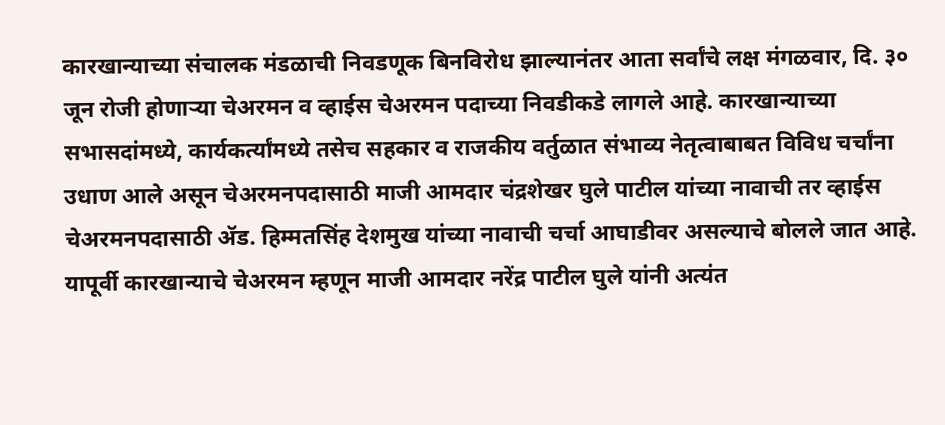कारखान्याच्या संचालक मंडळाची निवडणूक बिनविरोध झाल्यानंतर आता सर्वांचे लक्ष मंगळवार, दि. ३० जून रोजी होणाऱ्या चेअरमन व व्हाईस चेअरमन पदाच्या निवडीकडे लागले आहे. कारखान्याच्या सभासदांमध्ये, कार्यकर्त्यांमध्ये तसेच सहकार व राजकीय वर्तुळात संभाव्य नेतृत्वाबाबत विविध चर्चांना उधाण आले असून चेअरमनपदासाठी माजी आमदार चंद्रशेखर घुले पाटील यांच्या नावाची तर व्हाईस चेअरमनपदासाठी ॲड. हिम्मतसिंह देशमुख यांच्या नावाची चर्चा आघाडीवर असल्याचे बोलले जात आहे.
यापूर्वी कारखान्याचे चेअरमन म्हणून माजी आमदार नरेंद्र पाटील घुले यांनी अत्यंत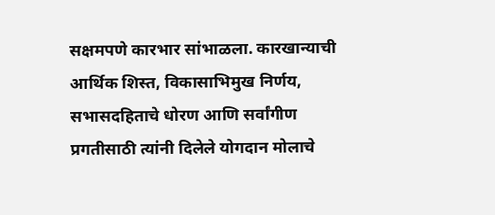सक्षमपणे कारभार सांभाळला. कारखान्याची आर्थिक शिस्त, विकासाभिमुख निर्णय, सभासदहिताचे धोरण आणि सर्वांगीण प्रगतीसाठी त्यांनी दिलेले योगदान मोलाचे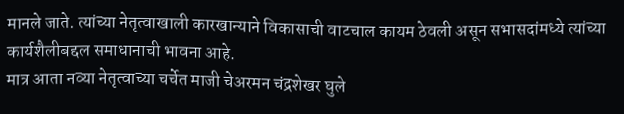मानले जाते. त्यांच्या नेतृत्वाखाली कारखान्याने विकासाची वाटचाल कायम ठेवली असून सभासदांमध्ये त्यांच्या कार्यशैलीबद्दल समाधानाची भावना आहे.
मात्र आता नव्या नेतृत्वाच्या चर्चेत माजी चेअरमन चंद्रशेखर घुले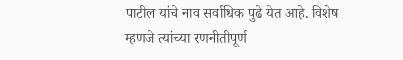पाटील यांचे नाव सर्वाधिक पुढे येत आहे. विशेष म्हणजे त्यांच्या रणनीतीपूर्ण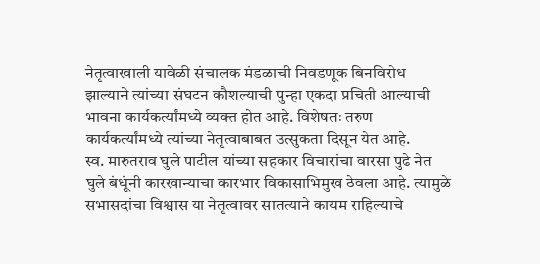नेतृत्वाखाली यावेळी संचालक मंडळाची निवडणूक बिनविरोध झाल्याने त्यांच्या संघटन कौशल्याची पुन्हा एकदा प्रचिती आल्याची भावना कार्यकर्त्यांमध्ये व्यक्त होत आहे. विशेषतः तरुण कार्यकर्त्यांमध्ये त्यांच्या नेतृत्वाबाबत उत्सुकता दिसून येत आहे.
स्व. मारुतराव घुले पाटील यांच्या सहकार विचारांचा वारसा पुढे नेत घुले बंधूंनी कारखान्याचा कारभार विकासाभिमुख ठेवला आहे. त्यामुळे सभासदांचा विश्वास या नेतृत्वावर सातत्याने कायम राहिल्याचे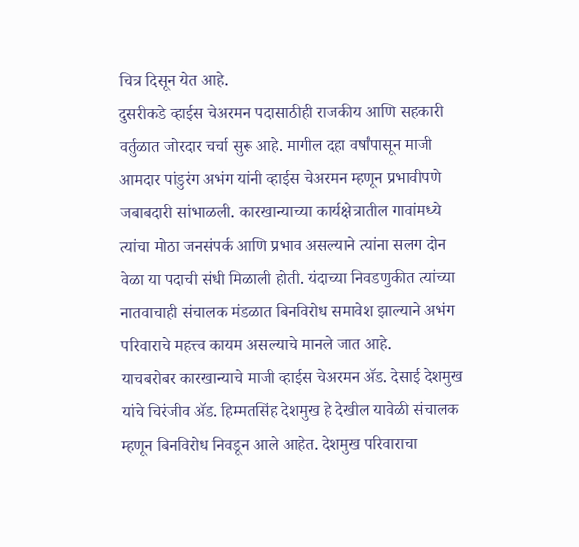चित्र दिसून येत आहे.
दुसरीकडे व्हाईस चेअरमन पदासाठीही राजकीय आणि सहकारी वर्तुळात जोरदार चर्चा सुरू आहे. मागील दहा वर्षांपासून माजी आमदार पांडुरंग अभंग यांनी व्हाईस चेअरमन म्हणून प्रभावीपणे जबाबदारी सांभाळली. कारखान्याच्या कार्यक्षेत्रातील गावांमध्ये त्यांचा मोठा जनसंपर्क आणि प्रभाव असल्याने त्यांना सलग दोन वेळा या पदाची संधी मिळाली होती. यंदाच्या निवडणुकीत त्यांच्या नातवाचाही संचालक मंडळात बिनविरोध समावेश झाल्याने अभंग परिवाराचे महत्त्व कायम असल्याचे मानले जात आहे.
याचबरोबर कारखान्याचे माजी व्हाईस चेअरमन ॲड. देसाई देशमुख यांचे चिरंजीव ॲड. हिम्मतसिंह देशमुख हे देखील यावेळी संचालक म्हणून बिनविरोध निवडून आले आहेत. देशमुख परिवाराचा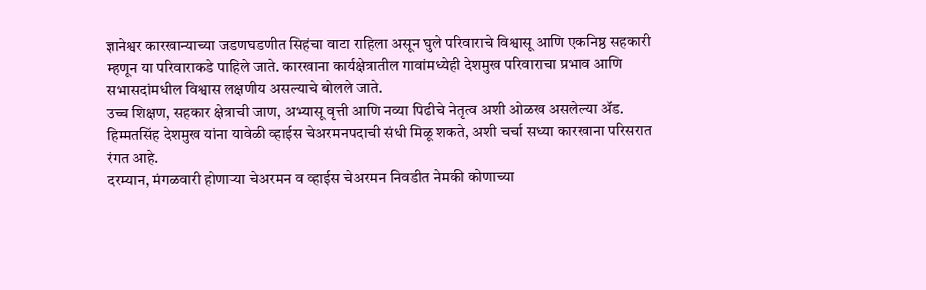ज्ञानेश्वर कारखान्याच्या जडणघडणीत सिहंचा वाटा राहिला असून घुले परिवाराचे विश्वासू आणि एकनिष्ठ सहकारी म्हणून या परिवाराकडे पाहिले जाते. कारखाना कार्यक्षेत्रातील गावांमध्येही देशमुख परिवाराचा प्रभाव आणि सभासदांमधील विश्वास लक्षणीय असल्याचे बोलले जाते.
उच्च शिक्षण, सहकार क्षेत्राची जाण, अभ्यासू वृत्ती आणि नव्या पिढीचे नेतृत्व अशी ओळख असलेल्या ॲड. हिम्मतसिंह देशमुख यांना यावेळी व्हाईस चेअरमनपदाची संधी मिळू शकते, अशी चर्चा सध्या कारखाना परिसरात रंगत आहे.
दरम्यान, मंगळवारी होणाऱ्या चेअरमन व व्हाईस चेअरमन निवडीत नेमकी कोणाच्या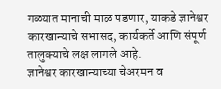गळ्यात मानाची माळ पडणार, याकडे ज्ञानेश्वर कारखान्याचे सभासद, कार्यकर्ते आणि संपूर्ण तालुक्याचे लक्ष लागले आहे.
ज्ञानेश्वर कारखान्याच्या चेअरमन व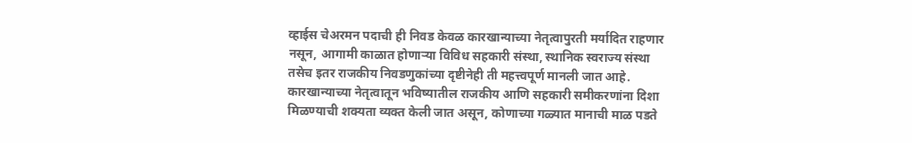व्हाईस चेअरमन पदाची ही निवड केवळ कारखान्याच्या नेतृत्वापुरती मर्यादित राहणार नसून, आगामी काळात होणाऱ्या विविध सहकारी संस्था, स्थानिक स्वराज्य संस्था तसेच इतर राजकीय निवडणुकांच्या दृष्टीनेही ती महत्त्वपूर्ण मानली जात आहे. कारखान्याच्या नेतृत्वातून भविष्यातील राजकीय आणि सहकारी समीकरणांना दिशा मिळण्याची शक्यता व्यक्त केली जात असून, कोणाच्या गळ्यात मानाची माळ पडते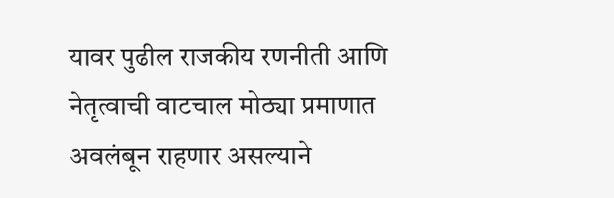यावर पुढील राजकीय रणनीती आणि नेतृत्वाची वाटचाल मोठ्या प्रमाणात अवलंबून राहणार असल्याने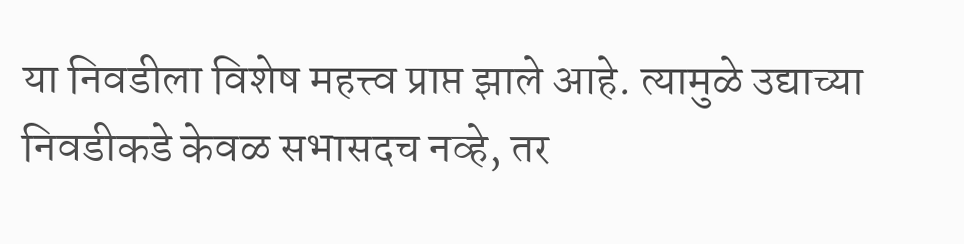या निवडीला विशेष महत्त्व प्राप्त झाले आहे. त्यामुळे उद्याच्या निवडीकडे केवळ सभासदच नव्हे, तर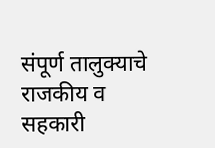संपूर्ण तालुक्याचे राजकीय व सहकारी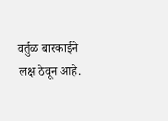वर्तुळ बारकाईने लक्ष ठेवून आहे.